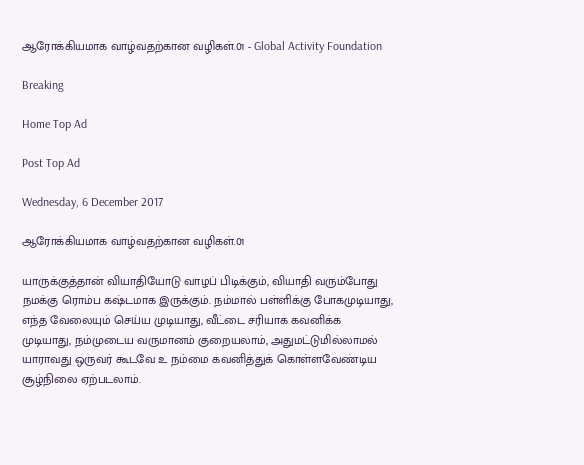ஆரோக்கியமாக வாழ்வதற்கான வழிகள்.01 - Global Activity Foundation

Breaking

Home Top Ad

Post Top Ad

Wednesday, 6 December 2017

ஆரோக்கியமாக வாழ்வதற்கான வழிகள்.01

யாருக்குத்தான் வியாதியோடு வாழப் பிடிக்கும், வியாதி வரும்போது நமக்கு ரொம்ப கஷ்டமாக இருக்கும். நம்மால் பள்ளிக்கு போகமுடியாது, எந்த வேலையும் செய்ய முடியாது, வீட்டை சரியாக கவனிக்க முடியாது, நம்முடைய வருமானம் குறையலாம், அதுமட்டுமில்லாமல் யாராவது ஒருவர் கூடவே உ நம்மை கவனித்துக் கொள்ளவேண்டிய சூழ்நிலை ஏற்படலாம்.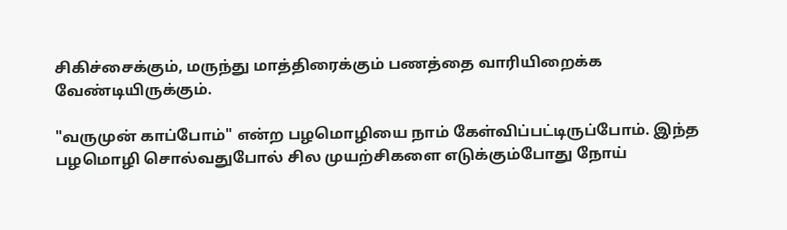சிகிச்சைக்கும், மருந்து மாத்திரைக்கும் பணத்தை வாரியிறைக்க வேண்டியிருக்கும்.

"வருமுன் காப்போம்" என்ற பழமொழியை நாம் கேள்விப்பட்டிருப்போம். இந்த பழமொழி சொல்வதுபோல் சில முயற்சிகளை எடுக்கும்போது நோய்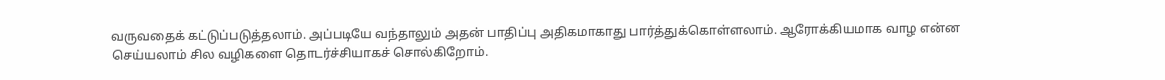வருவதைக் கட்டுப்படுத்தலாம். அப்படியே வந்தாலும் அதன் பாதிப்பு அதிகமாகாது பார்த்துக்கொள்ளலாம். ஆரோக்கியமாக வாழ என்ன செய்யலாம் சில வழிகளை தொடர்ச்சியாகச் சொல்கிறோம்.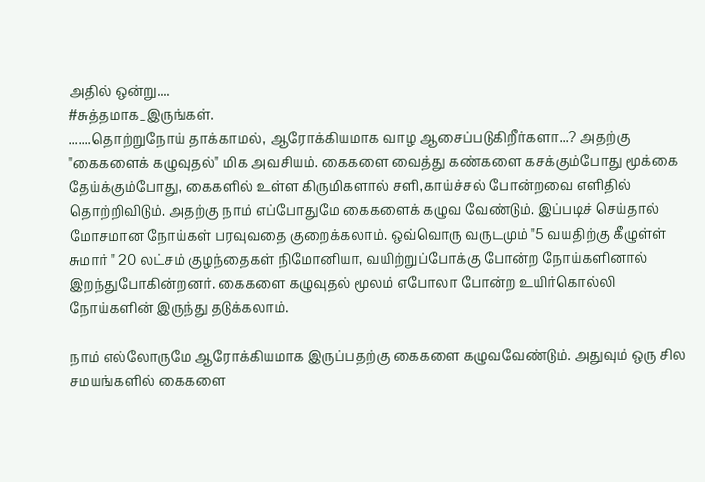அதில் ஒன்று....
#சுத்தமாக_இருங்கள்.
.......தொற்றுநோய் தாக்காமல், ஆரோக்கியமாக வாழ ஆசைப்படுகிறீர்களா...? அதற்கு "கைகளைக் கழுவுதல்" மிக அவசியம். கைகளை வைத்து கண்களை கசக்கும்போது மூக்கை தேய்க்கும்போது, கைகளில் உள்ள கிருமிகளால் சளி,காய்ச்சல் போன்றவை எளிதில் தொற்றிவிடும். அதற்கு நாம் எப்போதுமே கைகளைக் கழுவ வேண்டும். இப்படிச் செய்தால் மோசமான நோய்கள் பரவுவதை குறைக்கலாம். ஒவ்வொரு வருடமும் "5 வயதிற்கு கீழுள்ள் சுமார் " 20 லட்சம் குழந்தைகள் நிமோனியா, வயிற்றுப்போக்கு போன்ற நோய்களினால் இறந்துபோகின்றனர். கைகளை கழுவுதல் மூலம் எபோலா போன்ற உயிர்கொல்லி நோய்களின் இருந்து தடுக்கலாம்.

நாம் எல்லோருமே ஆரோக்கியமாக இருப்பதற்கு கைகளை கழுவவேண்டும். அதுவும் ஒரு சில சமயங்களில் கைகளை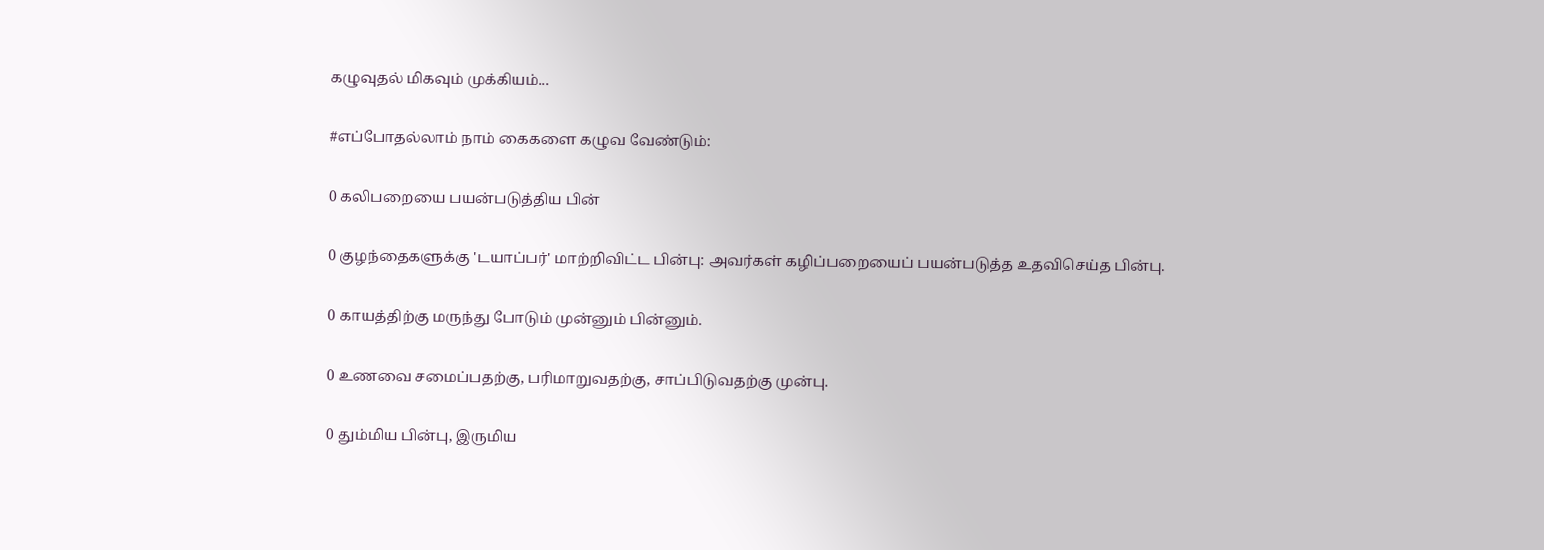கழுவுதல் மிகவும் முக்கியம்...

#எப்போதல்லாம் நாம் கைகளை கழுவ வேண்டும்:

0 கலிபறையை பயன்படுத்திய பின்

0 குழந்தைகளுக்கு 'டயாப்பர்' மாற்றிவிட்ட பின்பு: அவர்கள் கழிப்பறையைப் பயன்படுத்த உதவிசெய்த பின்பு.

0 காயத்திற்கு மருந்து போடும் முன்னும் பின்னும்.

0 உணவை சமைப்பதற்கு, பரிமாறுவதற்கு, சாப்பிடுவதற்கு முன்பு.

0 தும்மிய பின்பு, இருமிய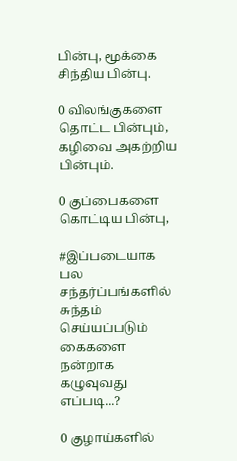பின்பு, மூக்கை சிந்திய பின்பு.

0 விலங்குகளை தொட்ட பின்பும், கழிவை அகற்றிய பின்பும்.

0 குப்பைகளை கொட்டிய பின்பு,

#இப்படையாக பல சந்தர்ப்பங்களில் சுந்தம் செய்யப்படும் கைகளை நன்றாக கழுவுவது எப்படி...?

0 குழாய்களில்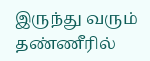இருந்து வரும் தண்ணீரில்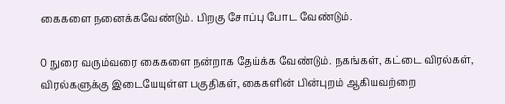கைகளை நனைக்கவேண்டும். பிறகு சோப்பு போட வேண்டும்.

0 நுரை வரும்வரை கைகளை நன்றாக தேய்க்க வேண்டும். நகங்கள், கட்டை விரல்கள், விரல்களுக்கு இடையேயுள்ள பகுதிகள், கைகளின் பின்புறம் ஆகியவற்றை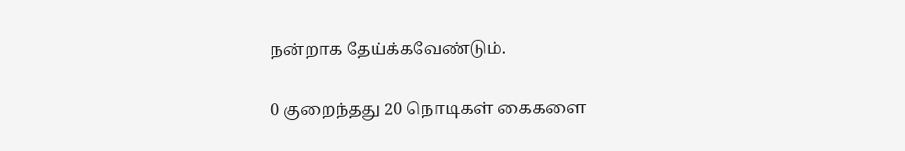நன்றாக தேய்க்கவேண்டும்.

0 குறைந்தது 20 நொடிகள் கைகளை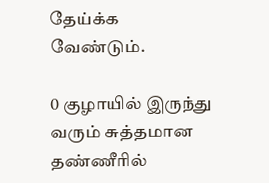தேய்க்க வேண்டும்.

0 குழாயில் இருந்து வரும் சுத்தமான தண்ணீரில்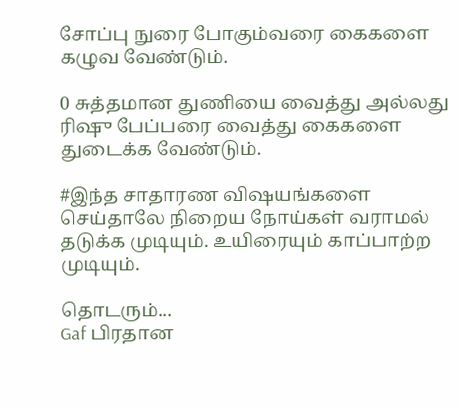சோப்பு நுரை போகும்வரை கைகளை கழுவ வேண்டும்.

0 சுத்தமான துணியை வைத்து அல்லது ரிஷு பேப்பரை வைத்து கைகளை துடைக்க வேண்டும்.

#இந்த சாதாரண விஷயங்களை செய்தாலே நிறைய நோய்கள் வராமல் தடுக்க முடியும். உயிரையும் காப்பாற்ற முடியும்.

தொடரும்...
Gaf பிரதான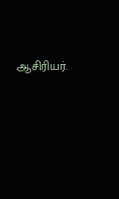ஆசிரியர்.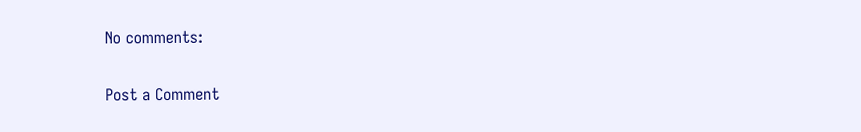No comments:

Post a Comment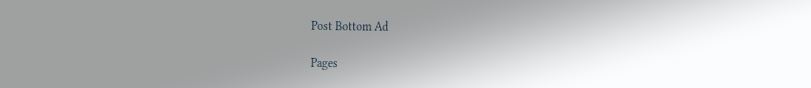Post Bottom Ad

Pages